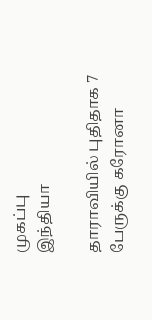முகப்பு
இந்தியா

தாராவியில் புதிதாக 7 பேருக்கு கரோனா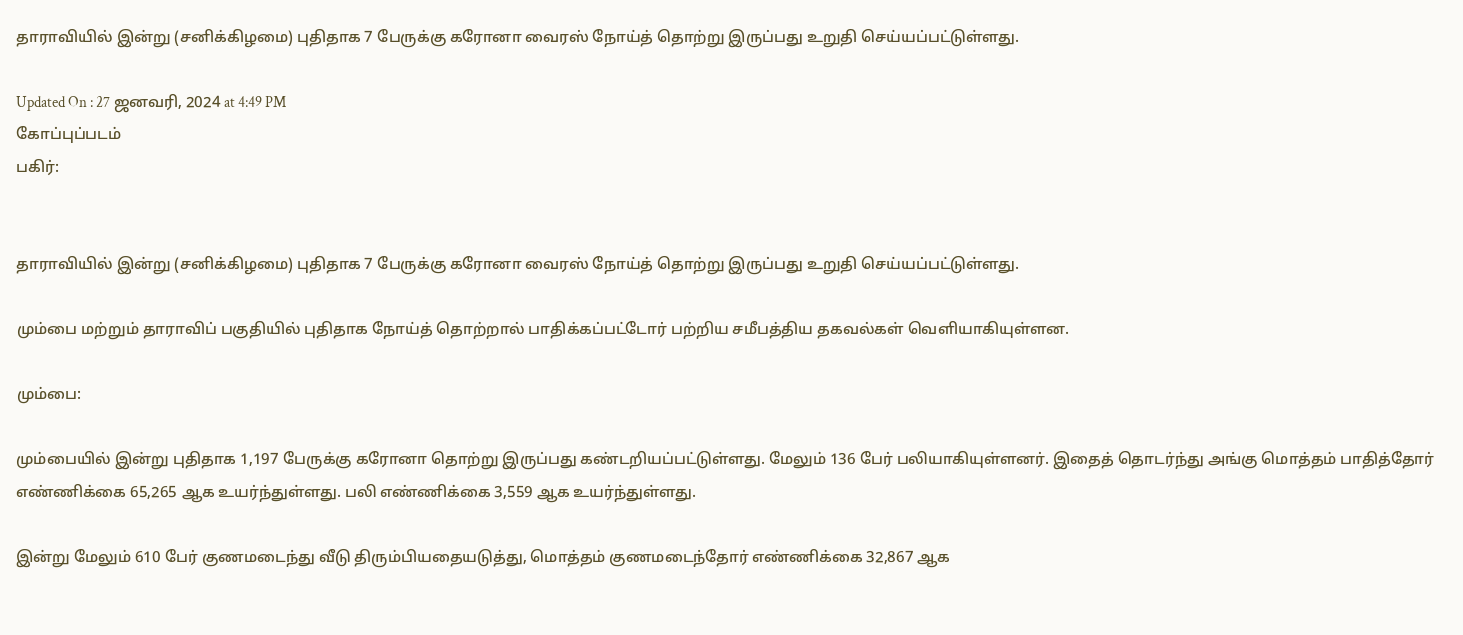தாராவியில் இன்று (சனிக்கிழமை) புதிதாக 7 பேருக்கு கரோனா வைரஸ் நோய்த் தொற்று இருப்பது உறுதி செய்யப்பட்டுள்ளது.

Updated On : 27 ஜனவரி, 2024 at 4:49 PM
கோப்புப்படம்
பகிர்:


தாராவியில் இன்று (சனிக்கிழமை) புதிதாக 7 பேருக்கு கரோனா வைரஸ் நோய்த் தொற்று இருப்பது உறுதி செய்யப்பட்டுள்ளது.

மும்பை மற்றும் தாராவிப் பகுதியில் புதிதாக நோய்த் தொற்றால் பாதிக்கப்பட்டோர் பற்றிய சமீபத்திய தகவல்கள் வெளியாகியுள்ளன.

மும்பை:

மும்பையில் இன்று புதிதாக 1,197 பேருக்கு கரோனா தொற்று இருப்பது கண்டறியப்பட்டுள்ளது. மேலும் 136 பேர் பலியாகியுள்ளனர். இதைத் தொடர்ந்து அங்கு மொத்தம் பாதித்தோர் எண்ணிக்கை 65,265 ஆக உயர்ந்துள்ளது. பலி எண்ணிக்கை 3,559 ஆக உயர்ந்துள்ளது.

இன்று மேலும் 610 பேர் குணமடைந்து வீடு திரும்பியதையடுத்து, மொத்தம் குணமடைந்தோர் எண்ணிக்கை 32,867 ஆக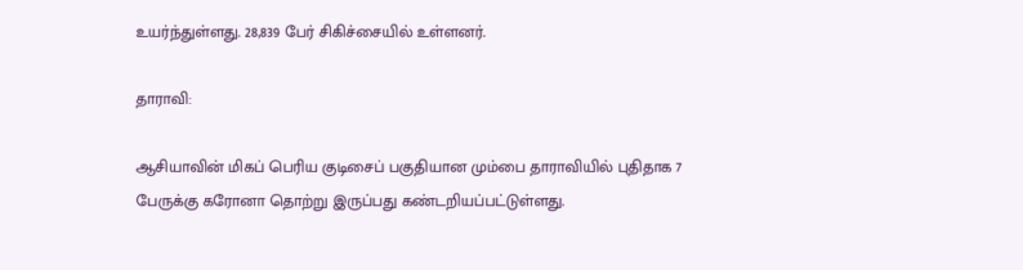உயர்ந்துள்ளது. 28,839 பேர் சிகிச்சையில் உள்ளனர்.

தாராவி:

ஆசியாவின் மிகப் பெரிய குடிசைப் பகுதியான மும்பை தாராவியில் புதிதாக 7 பேருக்கு கரோனா தொற்று இருப்பது கண்டறியப்பட்டுள்ளது.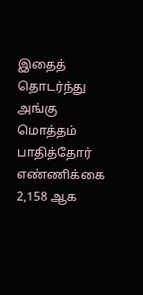இதைத் தொடர்ந்து அங்கு மொத்தம் பாதித்தோர் எண்ணிக்கை 2,158 ஆக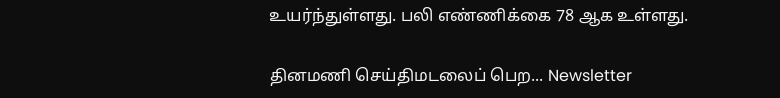உயர்ந்துள்ளது. பலி எண்ணிக்கை 78 ஆக உள்ளது.

தினமணி செய்திமடலைப் பெற... Newsletter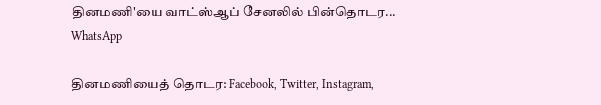தினமணி'யை வாட்ஸ்ஆப் சேனலில் பின்தொடர... WhatsApp

தினமணியைத் தொடர: Facebook, Twitter, Instagram,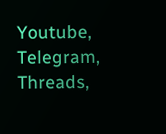Youtube, Telegram, Threads,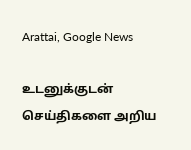Arattai, Google News

உடனுக்குடன் செய்திகளை அறிய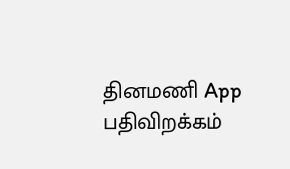தினமணி App பதிவிறக்கம்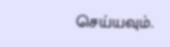செய்யவும்.